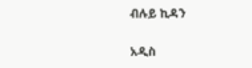ብሉይ ኪዳን

አዲስ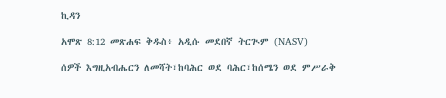ኪዳን

አሞጽ 8:12 መጽሐፍ ቅዱስ፥ አዲሱ መደበኛ ትርጒም (NASV)

ሰዎች እግዚአብሔርን ለመሻት፣ከባሕር ወደ ባሕር፣ከሰሜን ወደ ምሥራቅ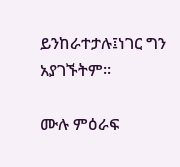ይንከራተታሉ፤ነገር ግን አያገኙትም።

ሙሉ ምዕራፍ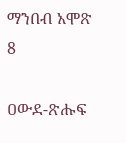ማንበብ አሞጽ 8

ዐውደ-ጽሑፍ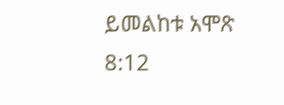ይመልከቱ አሞጽ 8:12